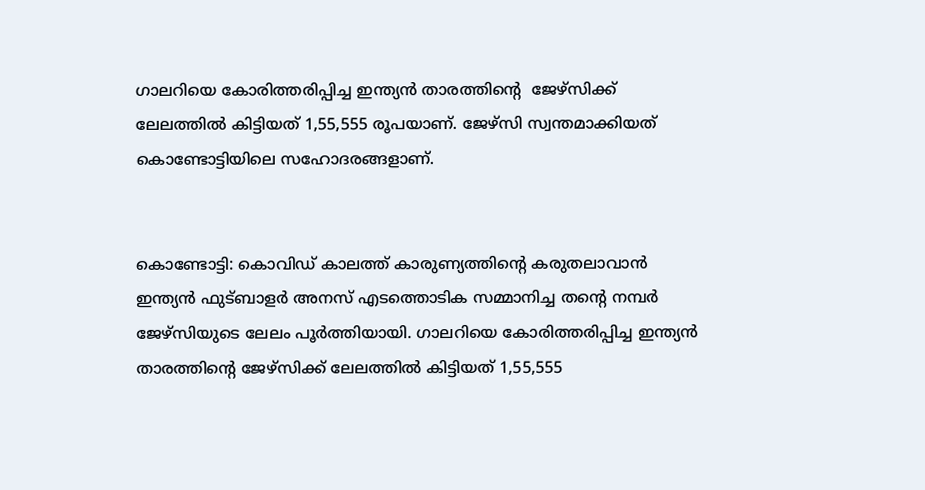ഗാലറിയെ കോരിത്തരിപ്പിച്ച ഇന്ത്യൻ താരത്തിന്‍റെ  ജേഴ്സിക്ക് ലേലത്തില്‍ കിട്ടിയത് 1,55,555 രൂപയാണ്. ജേഴ്‌സി സ്വന്തമാക്കിയത് കൊണ്ടോട്ടിയിലെ സഹോദരങ്ങളാണ്.


കൊണ്ടോട്ടി: കൊവിഡ് കാലത്ത് കാരുണ്യത്തിന്‍റെ കരുതലാവാന്‍ ഇന്ത്യന്‍ ഫുട്‌ബാളര്‍ അനസ് എടത്തൊടിക സമ്മാനിച്ച തന്‍റെ നമ്പര്‍ ജേഴ്‌സിയുടെ ലേലം പൂര്‍ത്തിയായി. ഗാലറിയെ കോരിത്തരിപ്പിച്ച ഇന്ത്യൻ താരത്തിന്‍റെ ജേഴ്സിക്ക് ലേലത്തില്‍ കിട്ടിയത് 1,55,555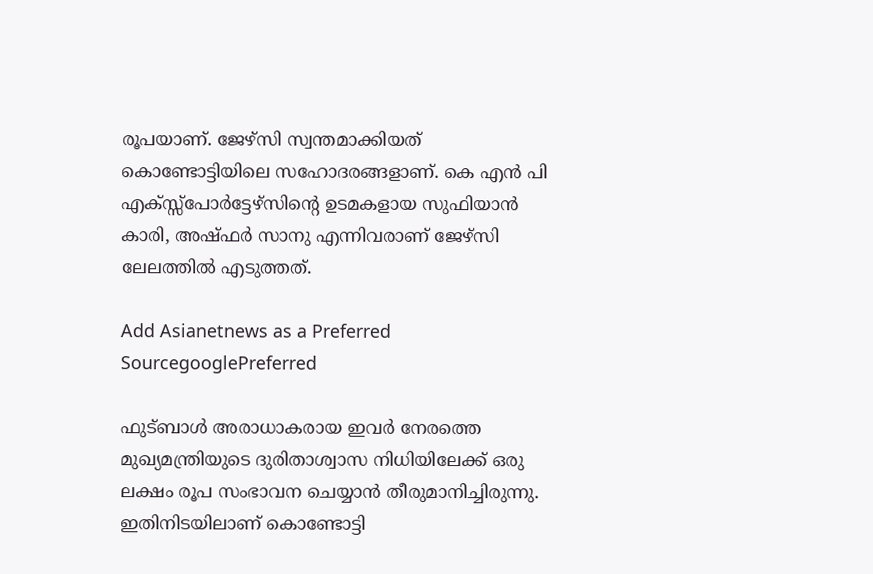രൂപയാണ്. ജേഴ്‌സി സ്വന്തമാക്കിയത് കൊണ്ടോട്ടിയിലെ സഹോദരങ്ങളാണ്. കെ എൻ പി എക്സ്സ്‌പോർട്ടേഴ്സിന്റെ ഉടമകളായ സുഫിയാൻ കാരി, അഷ്‌ഫർ സാനു എന്നിവരാണ് ജേഴ്‌സി ലേലത്തിൽ എടുത്തത്.

Add Asianetnews as a Preferred SourcegooglePreferred

ഫുട്ബാൾ അരാധാകരായ ഇവർ നേരത്തെ മുഖ്യമന്ത്രിയുടെ ദുരിതാശ്വാസ നിധിയിലേക്ക് ഒരു ലക്ഷം രൂപ സംഭാവന ചെയ്യാൻ തീരുമാനിച്ചിരുന്നു. ഇതിനിടയിലാണ് കൊണ്ടോട്ടി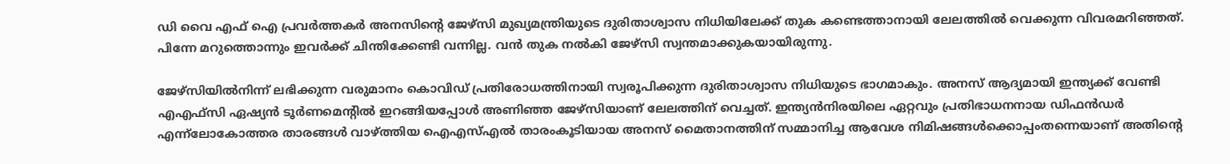ഡി വൈ എഫ് ഐ പ്രവർത്തകർ അനസിന്റെ ജേഴ്‌സി മുഖ്യമന്ത്രിയുടെ ദുരിതാശ്വാസ നിധിയിലേക്ക് തുക കണ്ടെത്താനായി ലേലത്തിൽ വെക്കുന്ന വിവരമറിഞ്ഞത്. പിന്നേ മറുത്തൊന്നും ഇവർക്ക് ചിന്തിക്കേണ്ടി വന്നില്ല. വൻ തുക നൽകി ജേഴ്‌സി സ്വന്തമാക്കുകയായിരുന്നു.

ജേഴ്‌സിയിൽനിന്ന്‌ ലഭിക്കുന്ന വരുമാനം കൊവിഡ്‌ പ്രതിരോധത്തിനായി സ്വരൂപിക്കുന്ന ദുരിതാശ്വാസ നിധിയുടെ ഭാഗമാകും. അനസ് ആദ്യമായി ഇന്ത്യക്ക് വേണ്ടി എഎഫ്‌സി ഏഷ്യൻ ടൂർണമെന്റിൽ ഇറങ്ങിയപ്പോൾ അണിഞ്ഞ ജേഴ്സിയാണ് ലേലത്തിന് വെച്ചത്. ഇന്ത്യൻനിരയിലെ ഏറ്റവും പ്രതിഭാധനനായ ഡിഫൻഡർ എന്ന്‌ലോകോത്തര താരങ്ങൾ വാഴ്‌ത്തിയ ഐഎസ്‌എൽ താരംകൂടിയായ അനസ്‌ മൈതാനത്തിന്‌ സമ്മാനിച്ച ആവേശ നിമിഷങ്ങൾക്കൊപ്പംതന്നെയാണ്‌ അതിന്റെ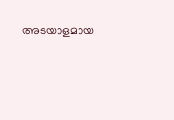അടയാളമായ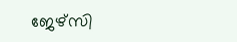ജേഴ്‌സി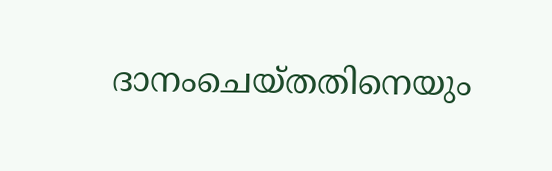ദാനംചെയ്‌തതിനെയും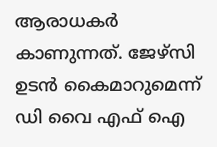ആരാധകർ കാണുന്നത്‌. ജേഴ്‌സി ഉടൻ കൈമാറുമെന്ന് ഡി വൈ എഫ് ഐ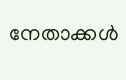നേതാക്കൾ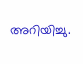അറിയിച്ചു.